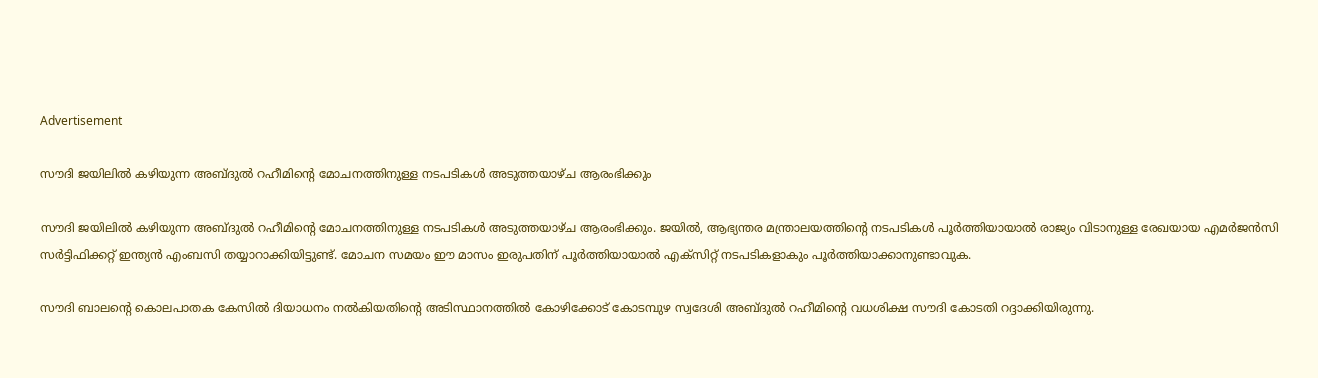Advertisement

സൗദി ജയിലിൽ കഴിയുന്ന അബ്ദുൽ റഹീമിന്റെ മോചനത്തിനുള്ള നടപടികൾ അടുത്തയാഴ്ച ആരംഭിക്കും

സൗദി ജയിലിൽ കഴിയുന്ന അബ്ദുൽ റഹീമിന്റെ മോചനത്തിനുള്ള നടപടികൾ അടുത്തയാഴ്ച ആരംഭിക്കും. ജയിൽ, ആഭ്യന്തര മന്ത്രാലയത്തിന്റെ നടപടികൾ പൂർത്തിയായാൽ രാജ്യം വിടാനുള്ള രേഖയായ എമർജൻസി സർട്ടിഫിക്കറ്റ് ഇന്ത്യൻ എംബസി തയ്യാറാക്കിയിട്ടുണ്ട്. മോചന സമയം ഈ മാസം ഇരുപതിന് പൂർത്തിയായാൽ എക്സിറ്റ് നടപടികളാകും പൂർത്തിയാക്കാനുണ്ടാവുക.

സൗദി ബാലന്റെ കൊലപാതക കേസിൽ ദിയാധനം നൽകിയതിന്റെ അടിസ്ഥാനത്തിൽ കോഴിക്കോട് കോടമ്പുഴ സ്വദേശി അബ്ദുൽ റഹീമിന്റെ വധശിക്ഷ സൗദി കോടതി റദ്ദാക്കിയിരുന്നു.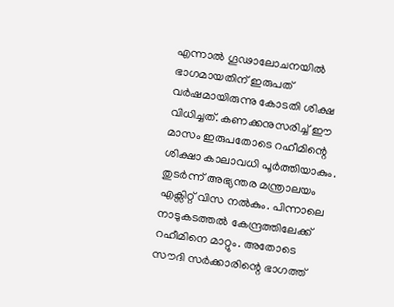എന്നാൽ ഗൂഢാലോചനയിൽ ഭാഗമായതിന് ഇരുപത് വർഷമായിരുന്നു കോടതി ശിക്ഷ വിധിച്ചത്. കണക്കനുസരിച്ച് ഈ മാസം ഇരുപതോടെ റഹീമിന്റെ ശിക്ഷാ കാലാവധി പൂർത്തിയാകും. തുടർന്ന് അഭ്യന്തര മന്ത്രാലയം എക്സിറ്റ് വിസ നൽകും. പിന്നാലെ നാടുകടത്തൽ കേന്ദ്രത്തിലേക്ക് റഹീമിനെ മാറ്റും. അതോടെ സൗദി സർക്കാരിന്റെ ഭാഗത്ത്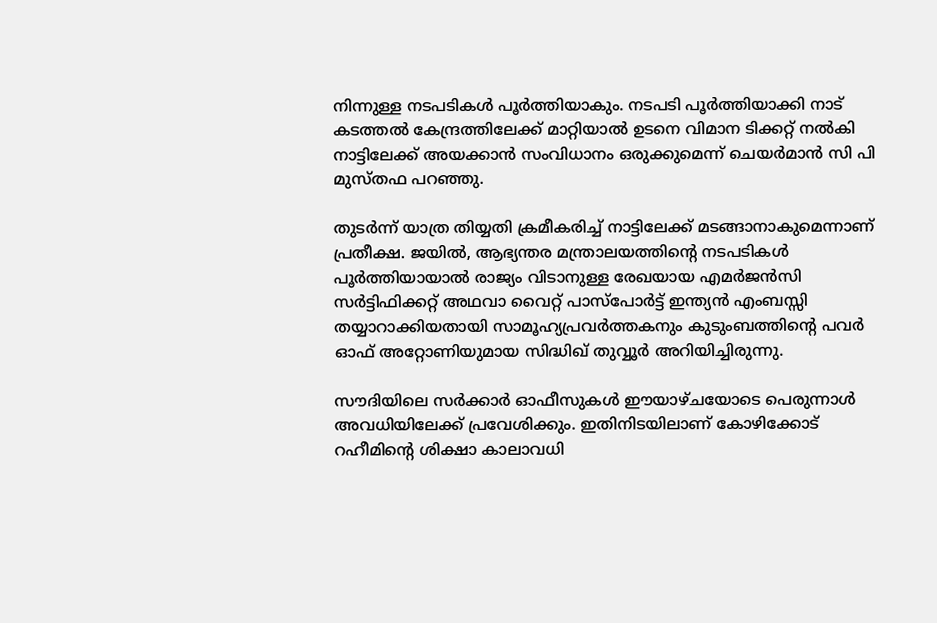നിന്നുള്ള നടപടികൾ പൂർത്തിയാകും. നടപടി പൂർത്തിയാക്കി നാട് കടത്തൽ കേന്ദ്രത്തിലേക്ക് മാറ്റിയാൽ ഉടനെ വിമാന ടിക്കറ്റ് നൽകി നാട്ടിലേക്ക് അയക്കാൻ സംവിധാനം ഒരുക്കുമെന്ന് ചെയർമാൻ സി പി മുസ്തഫ പറഞ്ഞു.

തുടർന്ന് യാത്ര തിയ്യതി ക്രമീകരിച്ച് നാട്ടിലേക്ക് മടങ്ങാനാകുമെന്നാണ് പ്രതീക്ഷ. ജയിൽ, ആഭ്യന്തര മന്ത്രാലയത്തിന്റെ നടപടികൾ പൂർത്തിയായാൽ രാജ്യം വിടാനുള്ള രേഖയായ എമർജൻസി സർട്ടിഫിക്കറ്റ് അഥവാ വൈറ്റ് പാസ്പോർട്ട് ഇന്ത്യൻ എംബസ്സി തയ്യാറാക്കിയതായി സാമൂഹ്യപ്രവർത്തകനും കുടുംബത്തിന്റെ പവർ ഓഫ് അറ്റോണിയുമായ സിദ്ധിഖ് തുവ്വൂർ അറിയിച്ചിരുന്നു.

സൗദിയിലെ സർക്കാർ ഓഫീസുകൾ ഈയാഴ്ചയോടെ പെരുന്നാൾ അവധിയിലേക്ക് പ്രവേശിക്കും. ഇതിനിടയിലാണ് കോഴിക്കോട് റഹീമിന്റെ ശിക്ഷാ കാലാവധി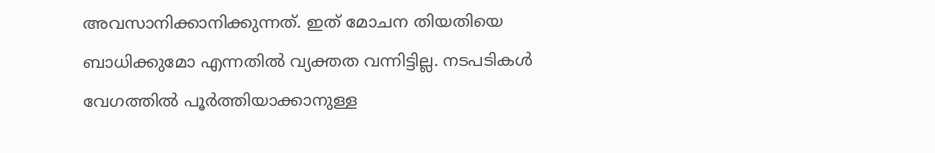അവസാനിക്കാനിക്കുന്നത്. ഇത് മോചന തിയതിയെ ബാധിക്കുമോ എന്നതിൽ വ്യക്തത വന്നിട്ടില്ല. നടപടികൾ വേഗത്തിൽ പൂർത്തിയാക്കാനുള്ള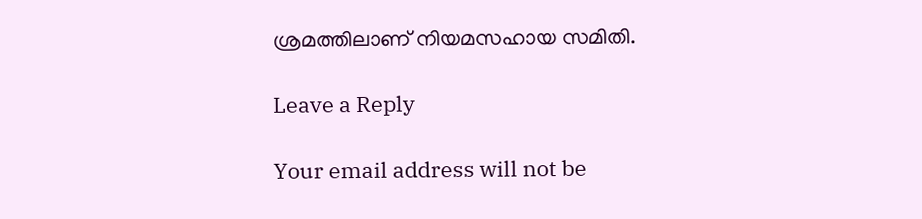ശ്രമത്തിലാണ് നിയമസഹായ സമിതി.

Leave a Reply

Your email address will not be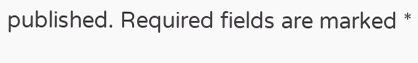published. Required fields are marked *